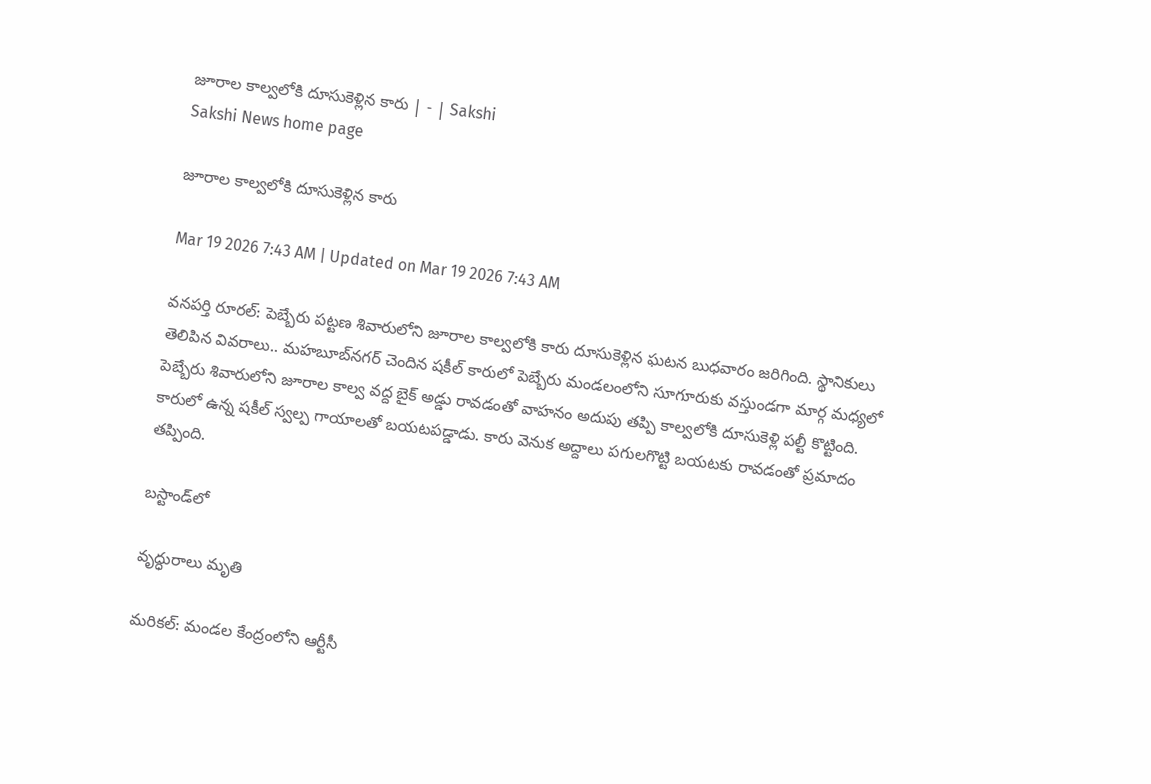జూరాల కాల్వలోకి దూసుకెళ్లిన కారు | - | Sakshi
Sakshi News home page

జూరాల కాల్వలోకి దూసుకెళ్లిన కారు

Mar 19 2026 7:43 AM | Updated on Mar 19 2026 7:43 AM

వనపర్తి రూరల్‌: పెబ్బేరు పట్టణ శివారులోని జూరాల కాల్వలోకి కారు దూసుకెళ్లిన ఘటన బుధవారం జరిగింది. స్థానికులు తెలిపిన వివరాలు.. మహబూబ్‌నగర్‌ చెందిన షకీల్‌ కారులో పెబ్బేరు మండలంలోని సూగూరుకు వస్తుండగా మార్గ మధ్యలో పెబ్బేరు శివారులోని జూరాల కాల్వ వద్ద బైక్‌ అడ్డు రావడంతో వాహనం అదుపు తప్పి కాల్వలోకి దూసుకెళ్లి పల్టీ కొట్టింది. కారులో ఉన్న షకీల్‌ స్వల్ప గాయాలతో బయటపడ్డాడు. కారు వెనుక అద్దాలు పగులగొట్టి బయటకు రావడంతో ప్రమాదం తప్పింది.

బస్టాండ్‌లో

వృద్ధురాలు మృతి

మరికల్‌: మండల కేంద్రంలోని ఆర్టీసీ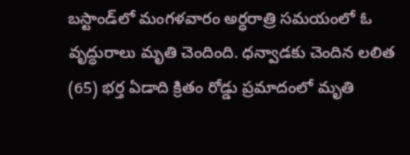బస్టాండ్‌లో మంగళవారం అర్ధరాత్రి సమయంలో ఓ వృద్ధురాలు మృతి చెందింది. ధన్వాడకు చెందిన లలిత (65) భర్త ఏడాది క్రితం రోడ్డు ప్రమాదంలో మృతి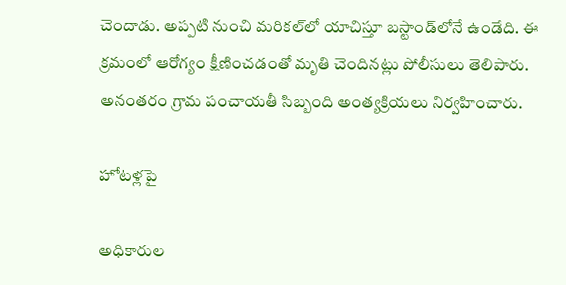చెందాడు. అప్పటి నుంచి మరికల్‌లో యాచిస్తూ బస్టాండ్‌లోనే ఉండేది. ఈ క్రమంలో ఆరోగ్యం క్షీణించడంతో మృతి చెందినట్లు పోలీసులు తెలిపారు. అనంతరం గ్రామ పంచాయతీ సిబ్బంది అంత్యక్రియలు నిర్వహించారు.

హోటళ్లపై

అధికారుల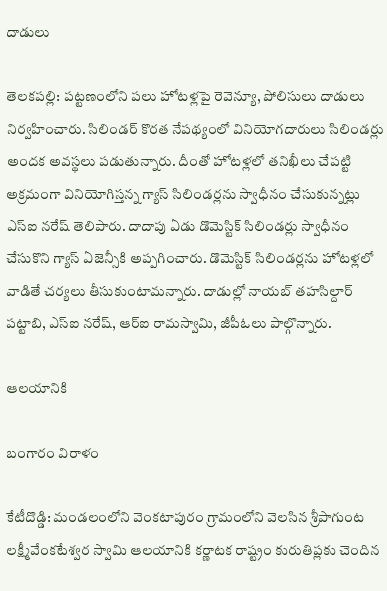దాడులు

తెలకపల్లి: పట్టణంలోని పలు హోటళ్లపై రెవెన్యూ, పోలిసులు దాడులు నిర్వహించారు. సిలిండర్‌ కొరత నేపథ్యంలో వినియోగదారులు సిలిండర్లు అందక అవస్థలు పడుతున్నారు. దీంతో హోటళ్లలో తనిఖీలు చేపట్టి అక్రమంగా వినియోగిస్తన్న గ్యాస్‌ సిలిండర్లను స్వాధీనం చేసుకున్నట్లు ఎస్‌ఐ నరేష్‌ తెలిపారు. దాదాపు ఏడు డొమెస్టిక్‌ సిలిండర్లు స్వాధీనం చేసుకొని గ్యాస్‌ ఏజెన్సీకి అప్పగించారు. డొమెస్టిక్‌ సిలిండర్లను హోటళ్లలో వాడితే చర్యలు తీసుకుంటామన్నారు. దాడుల్లో నాయబ్‌ తహసిల్దార్‌ పట్టాబి, ఎస్‌ఐ నరేష్‌, ఆర్‌ఐ రామస్వామి, జీపీఓలు పాల్గొన్నారు.

ఆలయానికి

బంగారం విరాళం

కేటీదొడ్డి: మండలంలోని వెంకటాపురం గ్రామంలోని వెలసిన శ్రీపాగుంట లక్ష్మీవేంకటేశ్వర స్వామి ఆలయానికి కర్ణాటక రాష్ట్రం కురుతిప్లకు చెందిన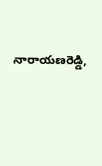నారాయణరెడ్డి,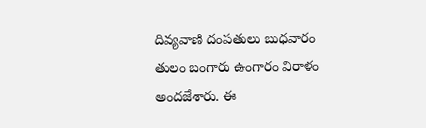దివ్యవాణి దంపతులు బుధవారం తులం బంగారు ఉంగారం విరాళం అందజేశారు. ఈ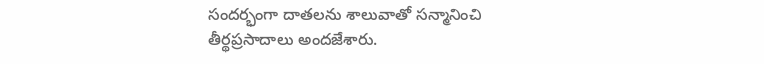సందర్భంగా దాతలను శాలువాతో సన్మానించి తీర్థప్రసాదాలు అందజేశారు.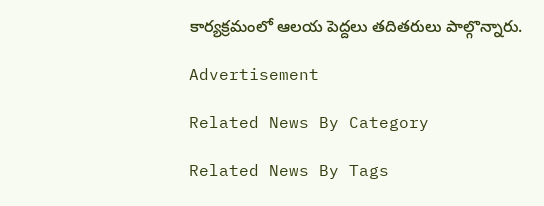కార్యక్రమంలో ఆలయ పెద్దలు తదితరులు పాల్గొన్నారు.

Advertisement

Related News By Category

Related News By Tags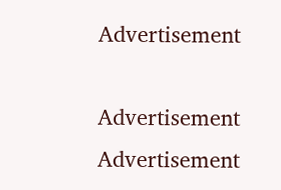Advertisement

Advertisement
Advertisement